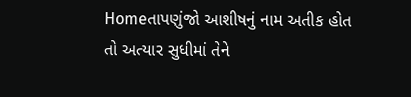Homeતાપણુંજો આશીષનું નામ અતીક હોત તો અત્યાર સુધીમાં તેને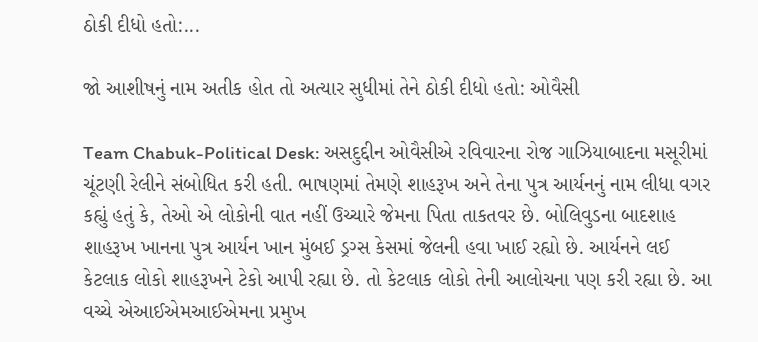ઠોકી દીધો હતો:...

જો આશીષનું નામ અતીક હોત તો અત્યાર સુધીમાં તેને ઠોકી દીધો હતો: ઓવૈસી

Team Chabuk-Political Desk: અસદુદ્દીન ઓવૈસીએ રવિવારના રોજ ગાઝિયાબાદના મસૂરીમાં ચૂંટણી રેલીને સંબોધિત કરી હતી. ભાષણમાં તેમણે શાહરૂખ અને તેના પુત્ર આર્યનનું નામ લીધા વગર કહ્યું હતું કે, તેઓ એ લોકોની વાત નહીં ઉચ્ચારે જેમના પિતા તાકતવર છે. બોલિવુડના બાદશાહ શાહરૂખ ખાનના પુત્ર આર્યન ખાન મુંબઈ ડ્રગ્સ કેસમાં જેલની હવા ખાઈ રહ્યો છે. આર્યનને લઈ કેટલાક લોકો શાહરૂખને ટેકો આપી રહ્યા છે. તો કેટલાક લોકો તેની આલોચના પણ કરી રહ્યા છે. આ વચ્ચે એઆઈએમઆઈએમના પ્રમુખ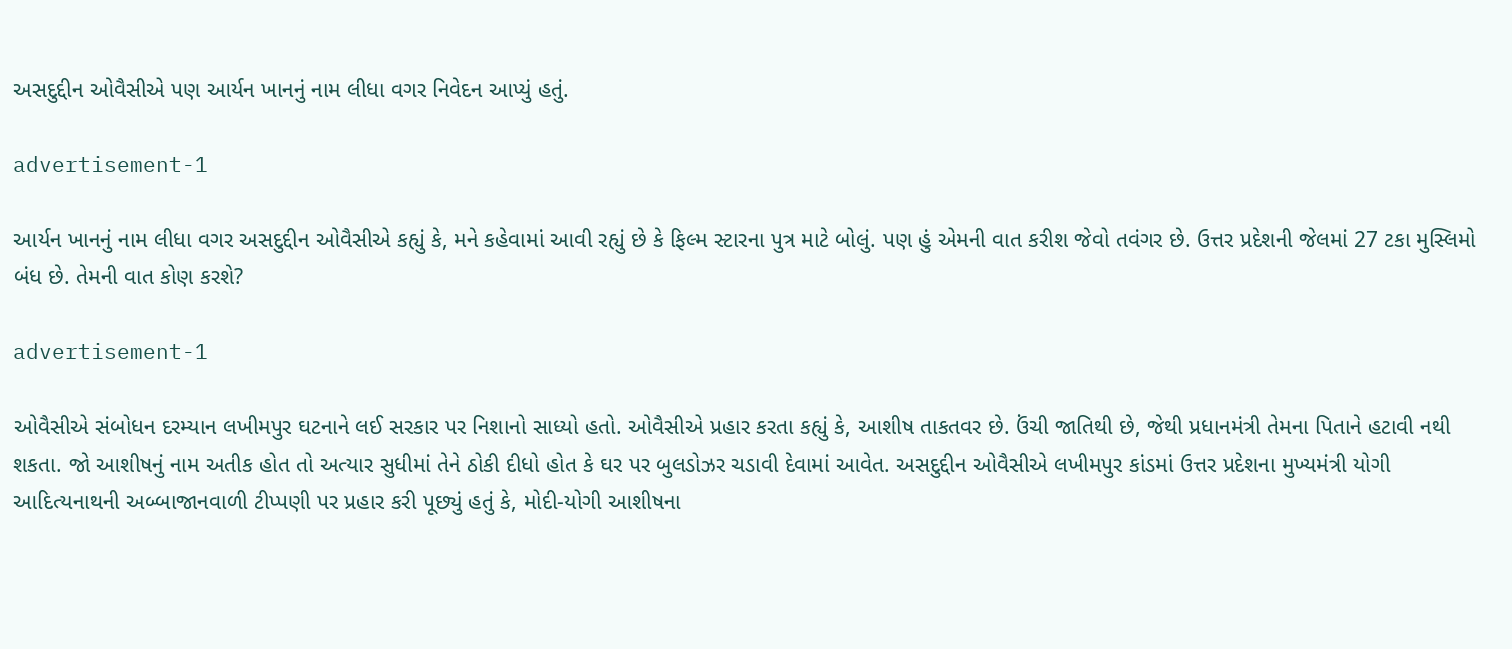અસદુદ્દીન ઓવૈસીએ પણ આર્યન ખાનનું નામ લીધા વગર નિવેદન આપ્યું હતું.

advertisement-1

આર્યન ખાનનું નામ લીધા વગર અસદુદ્દીન ઓવૈસીએ કહ્યું કે, મને કહેવામાં આવી રહ્યું છે કે ફિલ્મ સ્ટારના પુત્ર માટે બોલું. પણ હું એમની વાત કરીશ જેવો તવંગર છે. ઉત્તર પ્રદેશની જેલમાં 27 ટકા મુસ્લિમો બંધ છે. તેમની વાત કોણ કરશે?

advertisement-1

ઓવૈસીએ સંબોધન દરમ્યાન લખીમપુર ઘટનાને લઈ સરકાર પર નિશાનો સાધ્યો હતો. ઓવૈસીએ પ્રહાર કરતા કહ્યું કે, આશીષ તાકતવર છે. ઉંચી જાતિથી છે, જેથી પ્રધાનમંત્રી તેમના પિતાને હટાવી નથી શકતા. જો આશીષનું નામ અતીક હોત તો અત્યાર સુધીમાં તેને ઠોકી દીધો હોત કે ઘર પર બુલડોઝર ચડાવી દેવામાં આવેત. અસદુદ્દીન ઓવૈસીએ લખીમપુર કાંડમાં ઉત્તર પ્રદેશના મુખ્યમંત્રી યોગી આદિત્યનાથની અબ્બાજાનવાળી ટીપ્પણી પર પ્રહાર કરી પૂછ્યું હતું કે, મોદી-યોગી આશીષના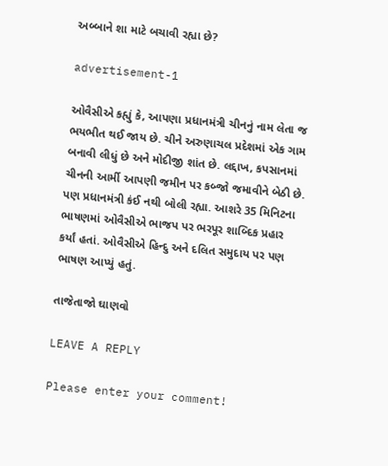અબ્બાને શા માટે બચાવી રહ્યા છે?

advertisement-1

ઓવૈસીએ કહ્યું કે, આપણા પ્રધાનમંત્રી ચીનનું નામ લેતા જ ભયભીત થઈ જાય છે. ચીને અરુણાચલ પ્રદેશમાં એક ગામ બનાવી લીધું છે અને મોદીજી શાંત છે. લદ્દાખ, કપસાનમાં ચીનની આર્મી આપણી જમીન પર કબ્જો જમાવીને બેઠી છે. પણ પ્રધાનમંત્રી કંઈ નથી બોલી રહ્યા. આશરે 35 મિનિટના ભાષણમાં ઓવૈસીએ ભાજપ પર ભરપૂર શાબ્દિક પ્રહાર કર્યાં હતાં. ઓવૈસીએ હિન્દુ અને દલિત સમુદાય પર પણ ભાષણ આપ્યું હતું.

તાજેતાજો ઘાણવો

LEAVE A REPLY

Please enter your comment!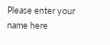Please enter your name here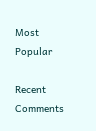Most Popular

Recent Comments